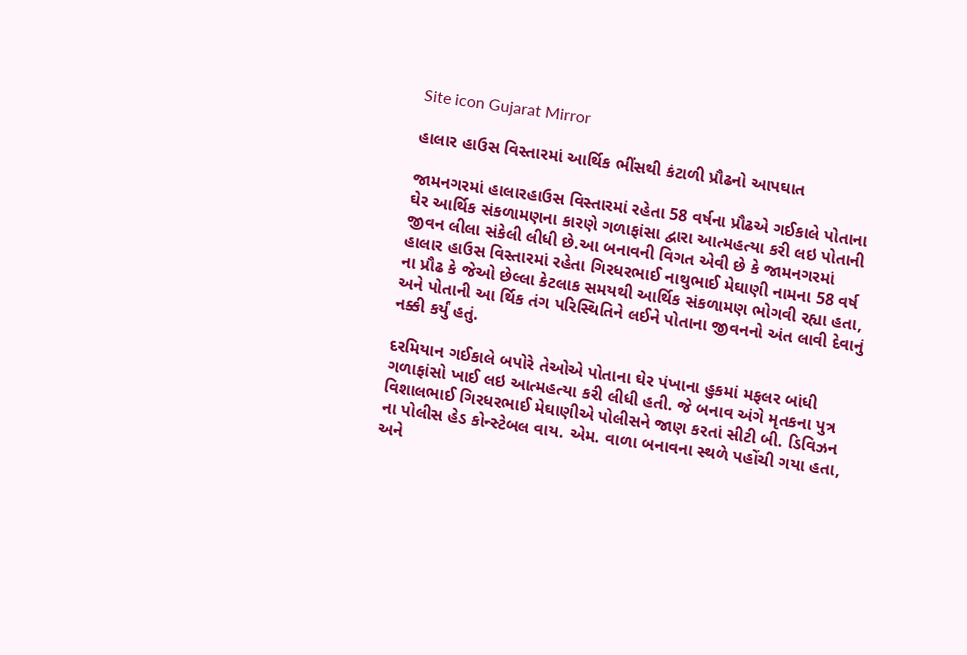Site icon Gujarat Mirror

હાલાર હાઉસ વિસ્તારમાં આર્થિક ભીંસથી કંટાળી પ્રૌઢનો આપઘાત

જામનગરમાં હાલારહાઉસ વિસ્તારમાં રહેતા 58 વર્ષના પ્રૌઢએ ગઈકાલે પોતાના ઘેર આર્થિક સંકળામણના કારણે ગળાફાંસા દ્વારા આત્મહત્યા કરી લઇ પોતાની જીવન લીલા સંકેલી લીધી છે.આ બનાવની વિગત એવી છે કે જામનગરમાં હાલાર હાઉસ વિસ્તારમાં રહેતા ગિરધરભાઈ નાથુભાઈ મેઘાણી નામના 58 વર્ષ ના પ્રૌઢ કે જેઓ છેલ્લા કેટલાક સમયથી આર્થિક સંકળામણ ભોગવી રહ્યા હતા, અને પોતાની આ ર્થિક તંગ પરિસ્થિતિને લઈને પોતાના જીવનનો અંત લાવી દેવાનું નક્કી કર્યું હતું.

દરમિયાન ગઈકાલે બપોરે તેઓએ પોતાના ઘેર પંખાના હુકમાં મફલર બાંધી ગળાફાંસો ખાઈ લઇ આત્મહત્યા કરી લીધી હતી. જે બનાવ અંગે મૃતકના પુત્ર વિશાલભાઈ ગિરધરભાઈ મેઘાણીએ પોલીસને જાણ કરતાં સીટી બી. ડિવિઝન ના પોલીસ હેડ કોન્સ્ટેબલ વાય. એમ. વાળા બનાવના સ્થળે પહોંચી ગયા હતા, અને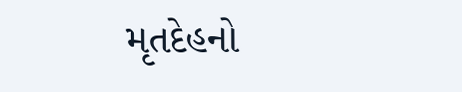મૃતદેહનો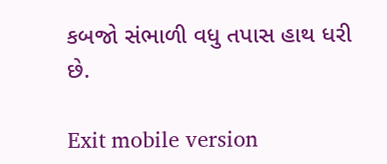કબજો સંભાળી વધુ તપાસ હાથ ધરી છે.

Exit mobile version